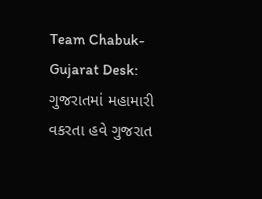Team Chabuk-Gujarat Desk: ગુજરાતમાં મહામારી વકરતા હવે ગુજરાત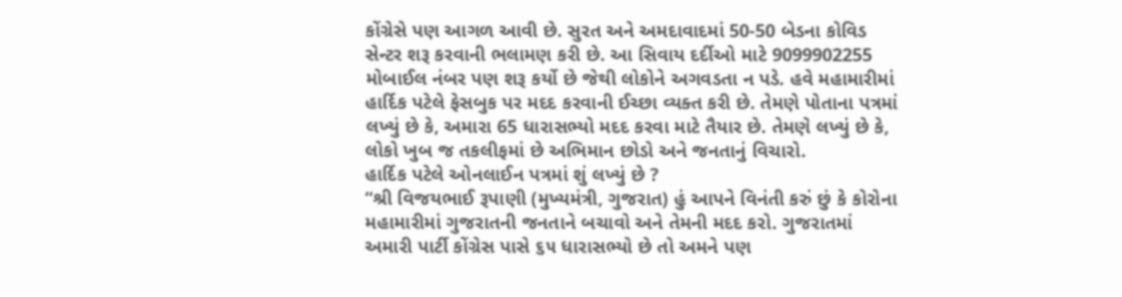કોંગ્રેસે પણ આગળ આવી છે. સુરત અને અમદાવાદમાં 50-50 બેડના કોવિડ સેન્ટર શરૂ કરવાની ભલામણ કરી છે. આ સિવાય દર્દીઓ માટે 9099902255 મોબાઈલ નંબર પણ શરૂ કર્યો છે જેથી લોકોને અગવડતા ન પડે. હવે મહામારીમાં હાર્દિક પટેલે ફેસબુક પર મદદ કરવાની ઈચ્છા વ્યક્ત કરી છે. તેમણે પોતાના પત્રમાં લખ્યું છે કે, અમારા 65 ધારાસભ્યો મદદ કરવા માટે તૈયાર છે. તેમણે લખ્યું છે કે, લોકો ખુબ જ તકલીફમાં છે અભિમાન છોડો અને જનતાનું વિચારો.
હાર્દિક પટેલે ઓનલાઈન પત્રમાં શું લખ્યું છે ?
‘‘શ્રી વિજયભાઈ રૂપાણી (મુખ્યમંત્રી, ગુજરાત) હું આપને વિનંતી કરું છું કે કોરોના મહામારીમાં ગુજરાતની જનતાને બચાવો અને તેમની મદદ કરો. ગુજરાતમાં અમારી પાર્ટી કોંગ્રેસ પાસે ૬૫ ધારાસભ્યો છે તો અમને પણ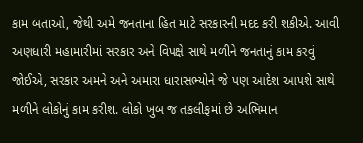કામ બતાઓ, જેથી અમે જનતાના હિત માટે સરકારની મદદ કરી શકીએ. આવી અણધારી મહામારીમાં સરકાર અને વિપક્ષે સાથે મળીને જનતાનું કામ કરવું જોઈએ, સરકાર અમને અને અમારા ધારાસભ્યોને જે પણ આદેશ આપશે સાથે મળીને લોકોનું કામ કરીશ. લોકો ખુબ જ તકલીફમાં છે અભિમાન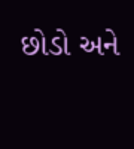છોડો અને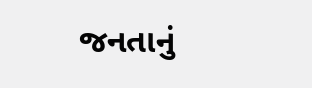જનતાનું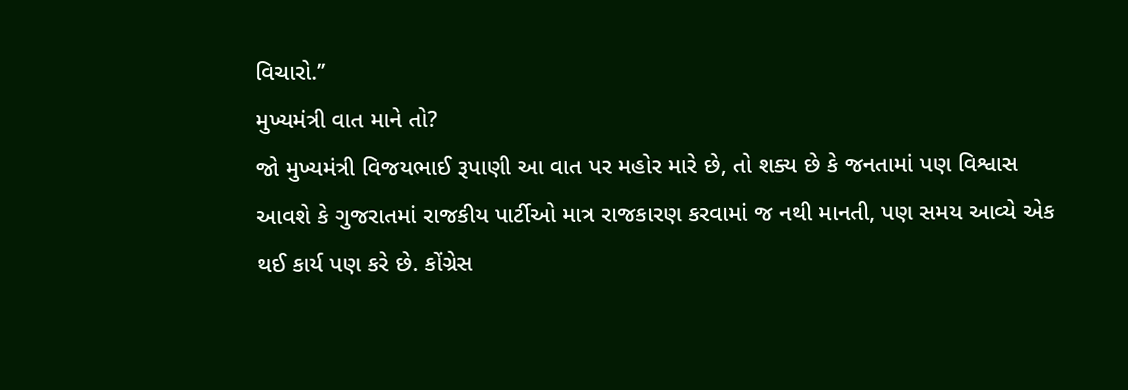વિચારો.’’
મુખ્યમંત્રી વાત માને તો?
જો મુખ્યમંત્રી વિજયભાઈ રૂપાણી આ વાત પર મહોર મારે છે, તો શક્ય છે કે જનતામાં પણ વિશ્વાસ આવશે કે ગુજરાતમાં રાજકીય પાર્ટીઓ માત્ર રાજકારણ કરવામાં જ નથી માનતી, પણ સમય આવ્યે એક થઈ કાર્ય પણ કરે છે. કોંગ્રેસ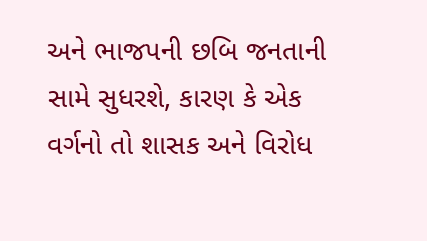અને ભાજપની છબિ જનતાની સામે સુધરશે, કારણ કે એક વર્ગનો તો શાસક અને વિરોધ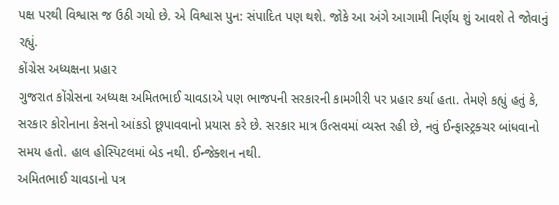પક્ષ પરથી વિશ્વાસ જ ઉઠી ગયો છે. એ વિશ્વાસ પુન: સંપાદિત પણ થશે. જોકે આ અંગે આગામી નિર્ણય શું આવશે તે જોવાનું રહ્યું.
કોંગ્રેસ અધ્યક્ષના પ્રહાર
ગુજરાત કોંગ્રેસના અધ્યક્ષ અમિતભાઈ ચાવડાએ પણ ભાજપની સરકારની કામગીરી પર પ્રહાર કર્યા હતા. તેમણે કહ્યું હતું કે, સરકાર કોરોનાના કેસનો આંકડો છૂપાવવાનો પ્રયાસ કરે છે. સરકાર માત્ર ઉત્સવમાં વ્યસ્ત રહી છે, નવું ઈન્ફાસ્ટ્રક્ચર બાંધવાનો સમય હતો. હાલ હોસ્પિટલમાં બેડ નથી. ઈન્જેક્શન નથી.
અમિતભાઈ ચાવડાનો પત્ર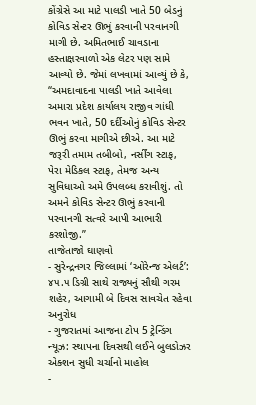કોંગ્રેસે આ માટે પાલડી ખાતે 50 બેડનું કોવિડ સેન્ટર ઊભું કરવાની પરવાનગી માગી છે. અમિતભાઈ ચાવડાના હસ્તાક્ષરવાળો એક લેટર પણ સામે આવ્યો છે. જેમાં લખવામાં આવ્યું છે કે, ‘‘અમદાવાદના પાલડી ખાતે આવેલા અમારા પ્રદેશ કાર્યાલય રાજીવ ગાંધી ભવન ખાતે, 50 દર્દીઓનું કોવિડ સેન્ટર ઊભું કરવા માગીએ છીએ. આ માટે જરૂરી તમામ તબીબો, નર્સીંગ સ્ટાફ, પેરા મેડિકલ સ્ટાફ, તેમજ અન્ય સુવિધાઓ અમે ઉપલબ્ધ કરાવીશું. તો અમને કોવિડ સેન્ટર ઊભું કરવાની પરવાનગી સત્વરે આપી આભારી કરશોજી.’’
તાજેતાજો ઘાણવો
- સુરેન્દ્રનગર જિલ્લામાં ‘ઓરેન્જ એલર્ટ’: ૪૫.૫ ડિગ્રી સાથે રાજ્યનું સૌથી ગરમ શહેર, આગામી બે દિવસ સાવચેત રહેવા અનુરોધ
- ગુજરાતમાં આજના ટોપ 5 ટ્રેન્ડિંગ ન્યૂઝ: સ્થાપના દિવસથી લઈને બુલડોઝર એક્શન સુધી ચર્ચાનો માહોલ
-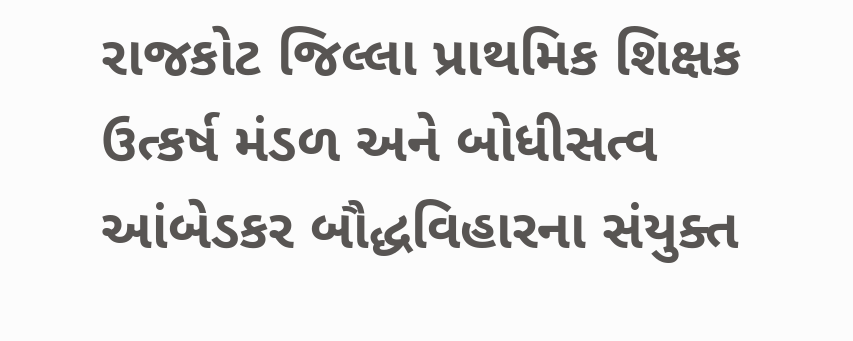રાજકોટ જિલ્લા પ્રાથમિક શિક્ષક ઉત્કર્ષ મંડળ અને બોધીસત્વ આંબેડકર બૌદ્ધવિહારના સંયુક્ત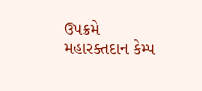ઉપક્રમે મહારક્તદાન કેમ્પ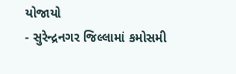યોજાયો
- સુરેન્દ્રનગર જિલ્લામાં કમોસમી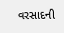વરસાદની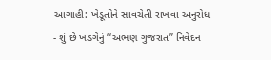આગાહી: ખેડૂતોને સાવચેતી રાખવા અનુરોધ
- શું છે ખડગેનું “અભણ ગુજરાત” નિવેદન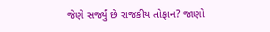જેણે સર્જ્યું છે રાજકીય તોફાન? જાણો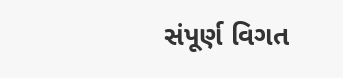સંપૂર્ણ વિગત